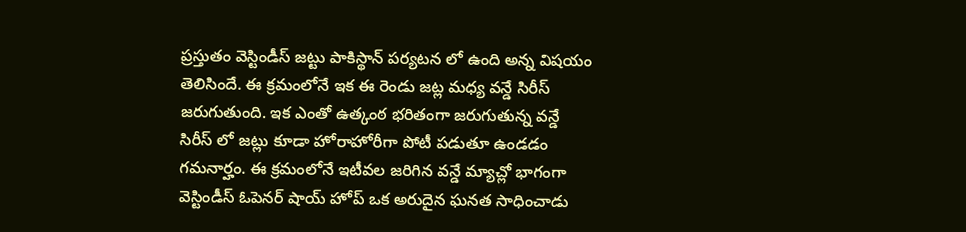ప్రస్తుతం వెస్టిండీస్ జట్టు పాకిస్థాన్ పర్యటన లో ఉంది అన్న విషయం తెలిసిందే. ఈ క్రమంలోనే ఇక ఈ రెండు జట్ల మధ్య వన్డే సిరీస్ జరుగుతుంది. ఇక ఎంతో ఉత్కంఠ భరితంగా జరుగుతున్న వన్డే సిరీస్ లో జట్లు కూడా హోరాహోరీగా పోటీ పడుతూ ఉండడం గమనార్హం. ఈ క్రమంలోనే ఇటీవల జరిగిన వన్డే మ్యాచ్లో భాగంగా వెస్టిండీస్ ఓపెనర్ షాయ్ హోప్ ఒక అరుదైన ఘనత సాధించాడు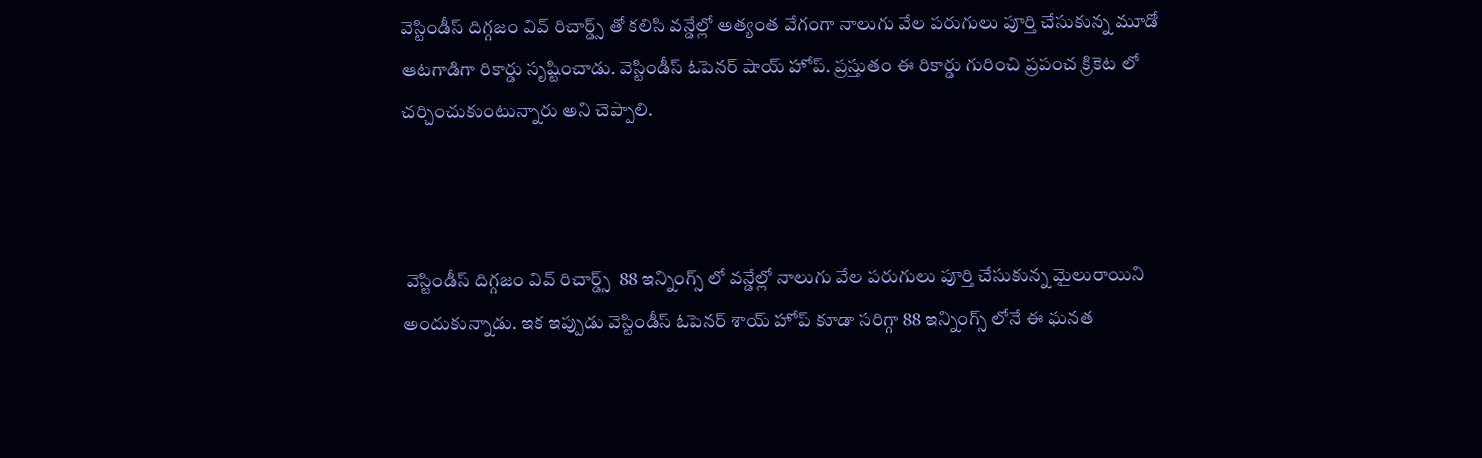వెస్టిండీస్ దిగ్గజం వివ్ రిచార్డ్స్ తో కలిసి వన్డేల్లో అత్యంత వేగంగా నాలుగు వేల పరుగులు పూర్తి చేసుకున్న మూడో ఆటగాడిగా రికార్డు సృష్టించాడు. వెస్టిండీస్ ఓపెనర్ షాయ్ హోప్. ప్రస్తుతం ఈ రికార్డు గురించి ప్రపంచ క్రికెట లో చర్చించుకుంటున్నారు అని చెప్పాలి.



 వెస్టిండీస్ దిగ్గజం వివ్ రిచార్డ్స్  88 ఇన్నింగ్స్ లో వన్డేల్లో నాలుగు వేల పరుగులు పూర్తి చేసుకున్న మైలురాయిని అందుకున్నాడు. ఇక ఇప్పుడు వెస్టిండీస్ ఓపెనర్ శాయ్ హోప్ కూడా సరిగ్గా 88 ఇన్నింగ్స్ లోనే ఈ ఘనత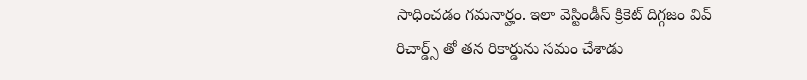సాధించడం గమనార్హం. ఇలా వెస్టిండీస్ క్రికెట్ దిగ్గజం వివ్ రిచార్డ్స్ తో తన రికార్డును సమం చేశాడు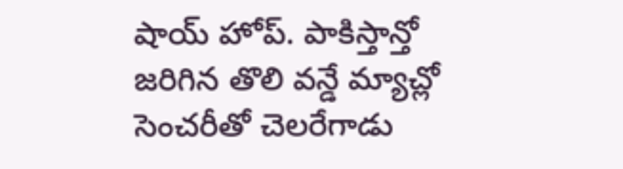షాయ్ హోప్. పాకిస్తాన్తో జరిగిన తొలి వన్డే మ్యాచ్లో సెంచరీతో చెలరేగాడు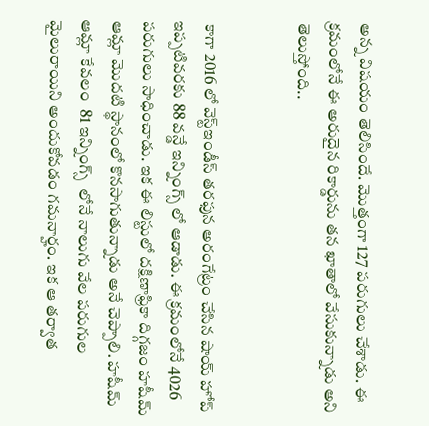అన్న విషయం తెలిసిందే. మొత్తంగా 127 పరుగులు చేశాడు. ఈ క్రమంలోనే ఈ అరుదైన రికార్డును తన ఖాతాలో వేసుకున్నాడు అని తెలుస్తోంది..


 కాగా 2016 లో వెస్ట్ఇండీస్ తరఫున అరంగేట్రం చేసిన షాయ్ హోప్ ఇప్పటివరకు 88 వన్డే ఇన్నింగ్స్ లో ఆడాడు. ఈ క్రమంలోనే 4026 పరుగులు సాధించాడు. ఇక ఈ లిస్టులో దక్షిణాఫ్రికా దిగ్గజం హషీమ్ ఆమ్లా మొదటి స్థానంలో కొనసాగుతున్నాడు అనే చెప్పాలి. హషీమ్ ఆమ్లా కేవలం  81 ఇన్నింగ్స్  లోనే నాలుగు వేల పరుగుల మైలురాయిని అందుకోవడం గమనార్హం. ఇక ఆ తర్వాత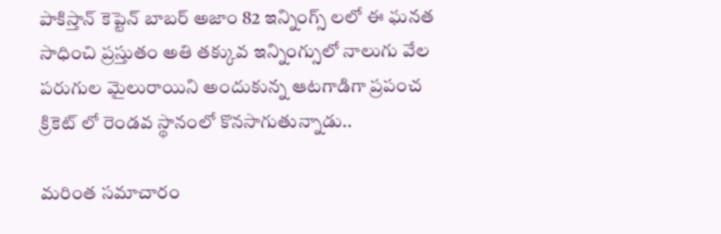పాకిస్తాన్ కెప్టెన్ బాబర్ అజాం 82 ఇన్నింగ్స్ లలో ఈ ఘనత సాధించి ప్రస్తుతం అతి తక్కువ ఇన్నింగ్సులో నాలుగు వేల పరుగుల మైలురాయిని అందుకున్న ఆటగాడిగా ప్రపంచ క్రికెట్ లో రెండవ స్థానంలో కొనసాగుతున్నాడు..

మరింత సమాచారం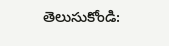తెలుసుకోండి: